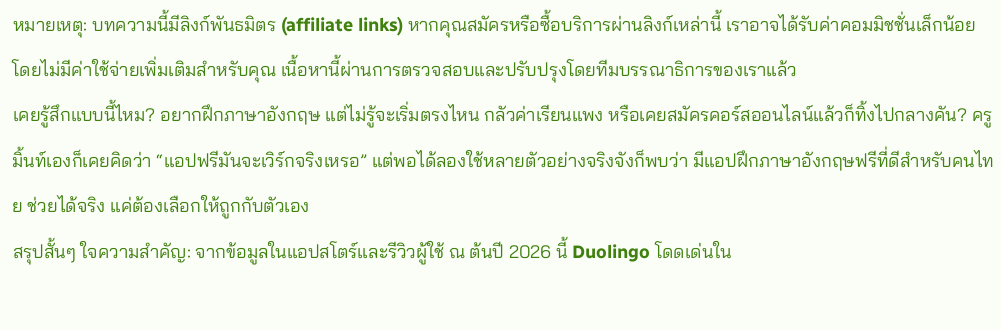หมายเหตุ: บทความนี้มีลิงก์พันธมิตร (affiliate links) หากคุณสมัครหรือซื้อบริการผ่านลิงก์เหล่านี้ เราอาจได้รับค่าคอมมิชชั่นเล็กน้อย โดยไม่มีค่าใช้จ่ายเพิ่มเติมสำหรับคุณ เนื้อหานี้ผ่านการตรวจสอบและปรับปรุงโดยทีมบรรณาธิการของเราแล้ว
เคยรู้สึกแบบนี้ไหม? อยากฝึกภาษาอังกฤษ แต่ไม่รู้จะเริ่มตรงไหน กลัวค่าเรียนแพง หรือเคยสมัครคอร์สออนไลน์แล้วก็ทิ้งไปกลางคัน? ครูมิ้นท์เองก็เคยคิดว่า “แอปฟรีมันจะเวิร์กจริงเหรอ” แต่พอได้ลองใช้หลายตัวอย่างจริงจังก็พบว่า มีแอปฝึกภาษาอังกฤษฟรีที่ดีสำหรับคนไทย ช่วยได้จริง แค่ต้องเลือกให้ถูกกับตัวเอง
สรุปสั้นๆ ใจความสำคัญ: จากข้อมูลในแอปสโตร์และรีวิวผู้ใช้ ณ ต้นปี 2026 นี้ Duolingo โดดเด่นใน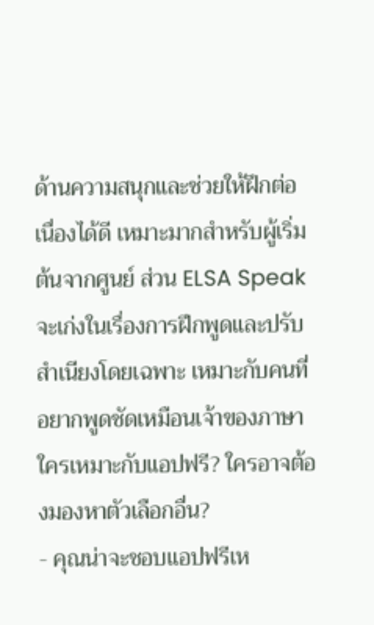ด้านความสนุกและช่วยให้ฝึกต่อเนื่องได้ดี เหมาะมากสำหรับผู้เริ่มต้นจากศูนย์ ส่วน ELSA Speak จะเก่งในเรื่องการฝึกพูดและปรับสำเนียงโดยเฉพาะ เหมาะกับคนที่อยากพูดชัดเหมือนเจ้าของภาษา
ใครเหมาะกับแอปฟรี? ใครอาจต้องมองหาตัวเลือกอื่น?
- คุณน่าจะชอบแอปฟรีเห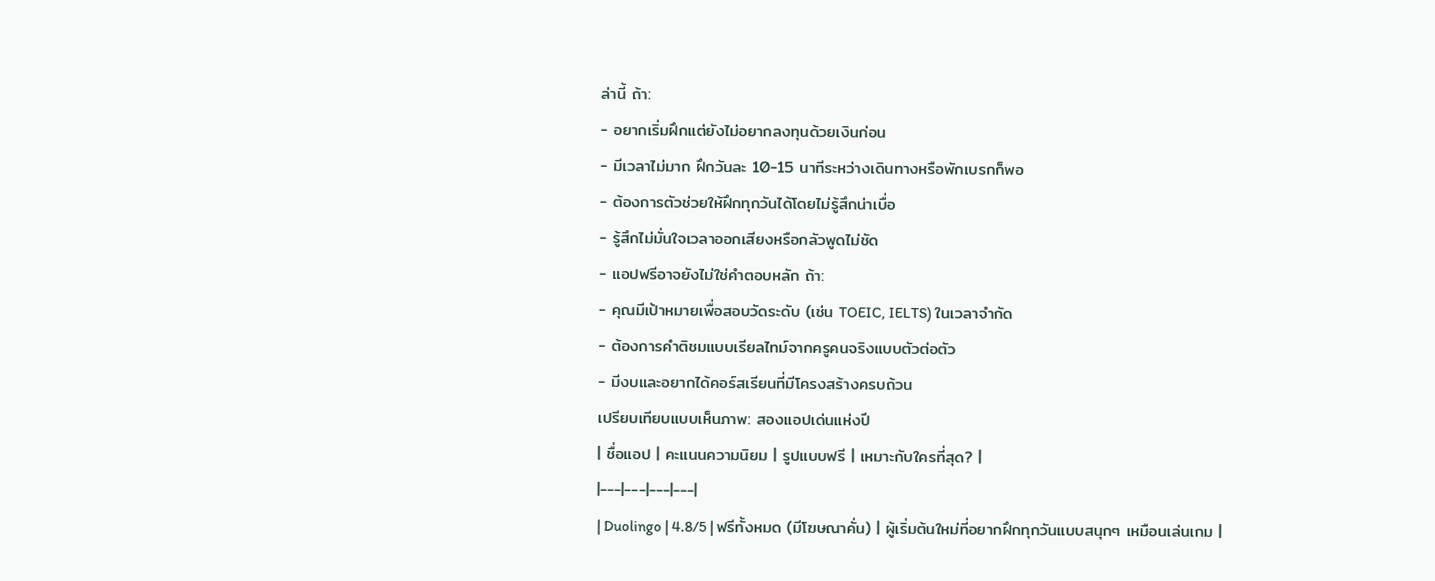ล่านี้ ถ้า:
- อยากเริ่มฝึกแต่ยังไม่อยากลงทุนด้วยเงินก่อน
- มีเวลาไม่มาก ฝึกวันละ 10-15 นาทีระหว่างเดินทางหรือพักเบรกก็พอ
- ต้องการตัวช่วยให้ฝึกทุกวันได้โดยไม่รู้สึกน่าเบื่อ
- รู้สึกไม่มั่นใจเวลาออกเสียงหรือกลัวพูดไม่ชัด
- แอปฟรีอาจยังไม่ใช่คำตอบหลัก ถ้า:
- คุณมีเป้าหมายเพื่อสอบวัดระดับ (เช่น TOEIC, IELTS) ในเวลาจำกัด
- ต้องการคำติชมแบบเรียลไทม์จากครูคนจริงแบบตัวต่อตัว
- มีงบและอยากได้คอร์สเรียนที่มีโครงสร้างครบถ้วน
เปรียบเทียบแบบเห็นภาพ: สองแอปเด่นแห่งปี
| ชื่อแอป | คะแนนความนิยม | รูปแบบฟรี | เหมาะกับใครที่สุด? |
|---|---|---|---|
| Duolingo | 4.8/5 | ฟรีทั้งหมด (มีโฆษณาคั่น) | ผู้เริ่มต้นใหม่ที่อยากฝึกทุกวันแบบสนุกๆ เหมือนเล่นเกม |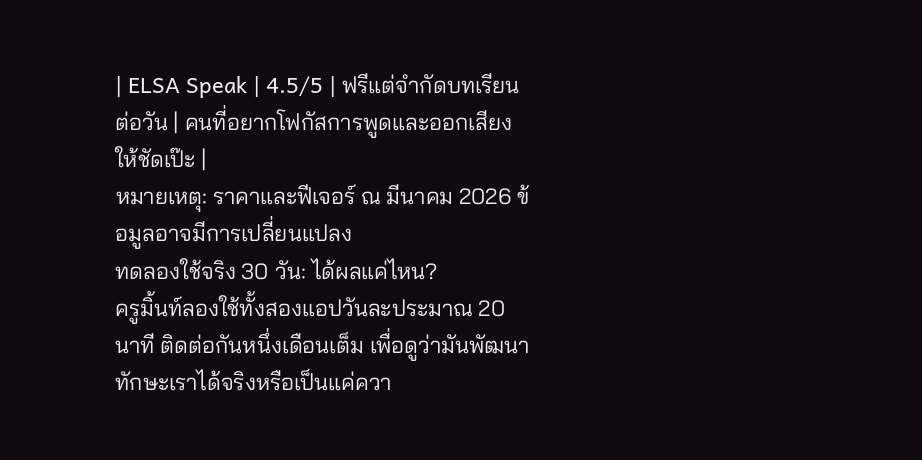| ELSA Speak | 4.5/5 | ฟรีแต่จำกัดบทเรียนต่อวัน | คนที่อยากโฟกัสการพูดและออกเสียงให้ชัดเป๊ะ |
หมายเหตุ: ราคาและฟีเจอร์ ณ มีนาคม 2026 ข้อมูลอาจมีการเปลี่ยนแปลง
ทดลองใช้จริง 30 วัน: ได้ผลแค่ไหน?
ครูมิ้นท์ลองใช้ทั้งสองแอปวันละประมาณ 20 นาที ติดต่อกันหนึ่งเดือนเต็ม เพื่อดูว่ามันพัฒนาทักษะเราได้จริงหรือเป็นแค่ควา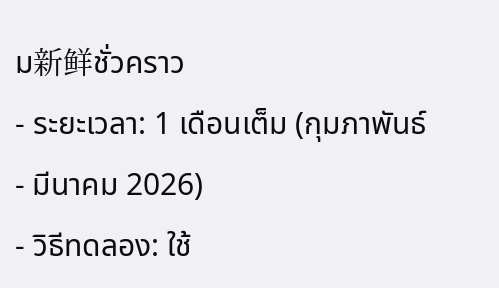ม新鲜ชั่วคราว
- ระยะเวลา: 1 เดือนเต็ม (กุมภาพันธ์ - มีนาคม 2026)
- วิธีทดลอง: ใช้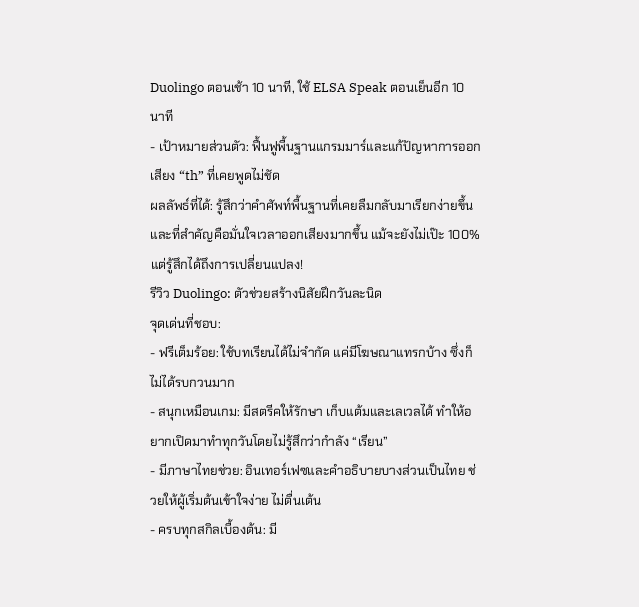Duolingo ตอนเช้า 10 นาที, ใช้ ELSA Speak ตอนเย็นอีก 10 นาที
- เป้าหมายส่วนตัว: ฟื้นฟูพื้นฐานแกรมมาร์และแก้ปัญหาการออกเสียง “th” ที่เคยพูดไม่ชัด
ผลลัพธ์ที่ได้: รู้สึกว่าคำศัพท์พื้นฐานที่เคยลืมกลับมาเรียกง่ายขึ้น และที่สำคัญคือมั่นใจเวลาออกเสียงมากขึ้น แม้จะยังไม่เป๊ะ 100% แต่รู้สึกได้ถึงการเปลี่ยนแปลง!
รีวิว Duolingo: ตัวช่วยสร้างนิสัยฝึกวันละนิด
จุดเด่นที่ชอบ:
- ฟรีเต็มร้อย: ใช้บทเรียนได้ไม่จำกัด แค่มีโฆษณาแทรกบ้าง ซึ่งก็ไม่ได้รบกวนมาก
- สนุกเหมือนเกม: มีสตรีคให้รักษา เก็บแต้มและเลเวลได้ ทำให้อยากเปิดมาทำทุกวันโดยไม่รู้สึกว่ากำลัง “เรียน”
- มีภาษาไทยช่วย: อินเทอร์เฟซและคำอธิบายบางส่วนเป็นไทย ช่วยให้ผู้เริ่มต้นเข้าใจง่าย ไม่ตื่นเต้น
- ครบทุกสกิลเบื้องต้น: มี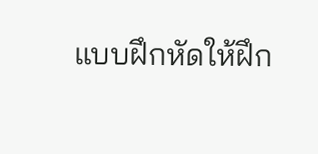แบบฝึกหัดให้ฝึก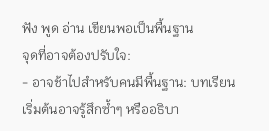ฟัง พูด อ่าน เขียนพอเป็นพื้นฐาน
จุดที่อาจต้องปรับใจ:
- อาจช้าไปสำหรับคนมีพื้นฐาน: บทเรียนเริ่มต้นอาจรู้สึกซ้ำๆ หรืออธิบา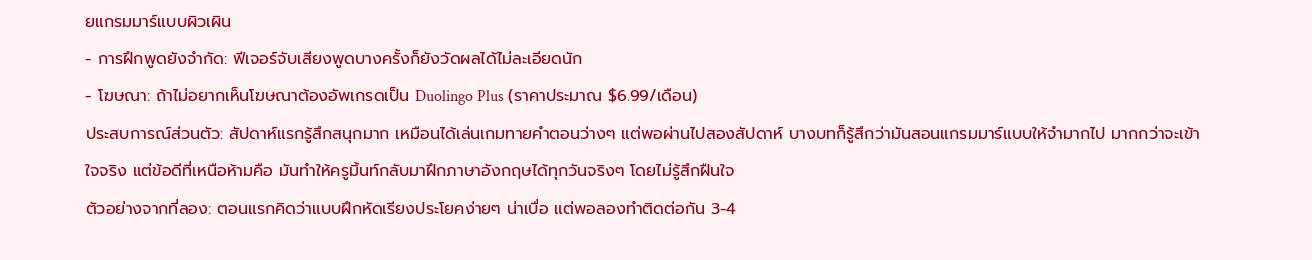ยแกรมมาร์แบบผิวเผิน
- การฝึกพูดยังจำกัด: ฟีเจอร์จับเสียงพูดบางครั้งก็ยังวัดผลได้ไม่ละเอียดนัก
- โฆษณา: ถ้าไม่อยากเห็นโฆษณาต้องอัพเกรดเป็น Duolingo Plus (ราคาประมาณ $6.99/เดือน)
ประสบการณ์ส่วนตัว: สัปดาห์แรกรู้สึกสนุกมาก เหมือนได้เล่นเกมทายคำตอนว่างๆ แต่พอผ่านไปสองสัปดาห์ บางบทก็รู้สึกว่ามันสอนแกรมมาร์แบบให้จำมากไป มากกว่าจะเข้าใจจริง แต่ข้อดีที่เหนือห้ามคือ มันทำให้ครูมิ้นท์กลับมาฝึกภาษาอังกฤษได้ทุกวันจริงๆ โดยไม่รู้สึกฝืนใจ
ตัวอย่างจากที่ลอง: ตอนแรกคิดว่าแบบฝึกหัดเรียงประโยคง่ายๆ น่าเบื่อ แต่พอลองทำติดต่อกัน 3-4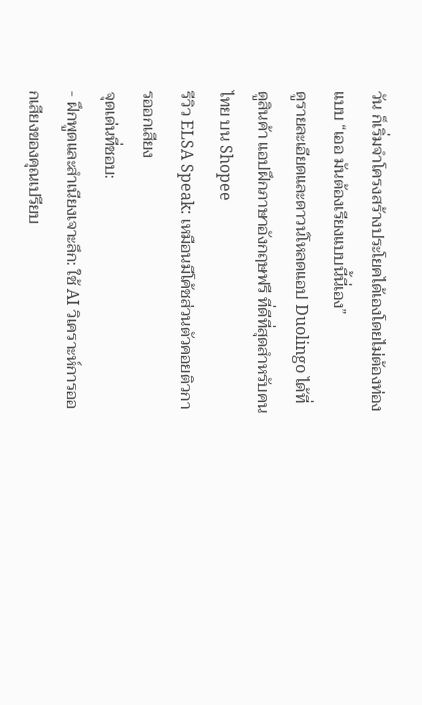วัน ก็เริ่มจำโครงสร้างประโยคได้เองโดยไม่ต้องท่อง แบบ “เออ มันต้องเรียงแบบนี้นี่เอง”
ดูรายละเอียดและดาวน์โหลดแอป Duolingo ได้ที่ ดูสินค้า แอปฝึกภาษาอังกฤษฟรี ที่ดีที่สุดสำหรับคนไทย บน Shopee
รีวิว ELSA Speak: เหมือนมีโค้ชส่วนตัวคอยติวการออกเสียง
จุดเด่นที่ชอบ:
- ฝึกพูดและสำเนียงเจาะลึก: ใช้ AI วิเคราะห์การออกเสียงของคุณเปรียบ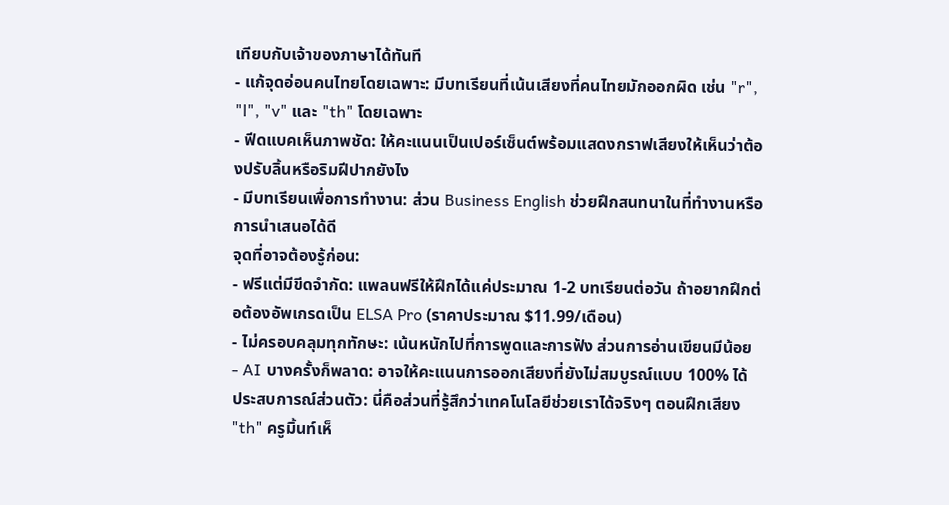เทียบกับเจ้าของภาษาได้ทันที
- แก้จุดอ่อนคนไทยโดยเฉพาะ: มีบทเรียนที่เน้นเสียงที่คนไทยมักออกผิด เช่น "r", "l", "v" และ "th" โดยเฉพาะ
- ฟีดแบคเห็นภาพชัด: ให้คะแนนเป็นเปอร์เซ็นต์พร้อมแสดงกราฟเสียงให้เห็นว่าต้องปรับลิ้นหรือริมฝีปากยังไง
- มีบทเรียนเพื่อการทำงาน: ส่วน Business English ช่วยฝึกสนทนาในที่ทำงานหรือการนำเสนอได้ดี
จุดที่อาจต้องรู้ก่อน:
- ฟรีแต่มีขีดจำกัด: แพลนฟรีให้ฝึกได้แค่ประมาณ 1-2 บทเรียนต่อวัน ถ้าอยากฝึกต่อต้องอัพเกรดเป็น ELSA Pro (ราคาประมาณ $11.99/เดือน)
- ไม่ครอบคลุมทุกทักษะ: เน้นหนักไปที่การพูดและการฟัง ส่วนการอ่านเขียนมีน้อย
- AI บางครั้งก็พลาด: อาจให้คะแนนการออกเสียงที่ยังไม่สมบูรณ์แบบ 100% ได้
ประสบการณ์ส่วนตัว: นี่คือส่วนที่รู้สึกว่าเทคโนโลยีช่วยเราได้จริงๆ ตอนฝึกเสียง "th" ครูมิ้นท์เห็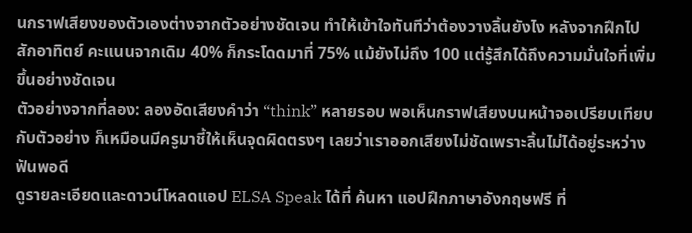นกราฟเสียงของตัวเองต่างจากตัวอย่างชัดเจน ทำให้เข้าใจทันทีว่าต้องวางลิ้นยังไง หลังจากฝึกไปสักอาทิตย์ คะแนนจากเดิม 40% ก็กระโดดมาที่ 75% แม้ยังไม่ถึง 100 แต่รู้สึกได้ถึงความมั่นใจที่เพิ่มขึ้นอย่างชัดเจน
ตัวอย่างจากที่ลอง: ลองอัดเสียงคำว่า “think” หลายรอบ พอเห็นกราฟเสียงบนหน้าจอเปรียบเทียบกับตัวอย่าง ก็เหมือนมีครูมาชี้ให้เห็นจุดผิดตรงๆ เลยว่าเราออกเสียงไม่ชัดเพราะลิ้นไม่ได้อยู่ระหว่างฟันพอดี
ดูรายละเอียดและดาวน์โหลดแอป ELSA Speak ได้ที่ ค้นหา แอปฝึกภาษาอังกฤษฟรี ที่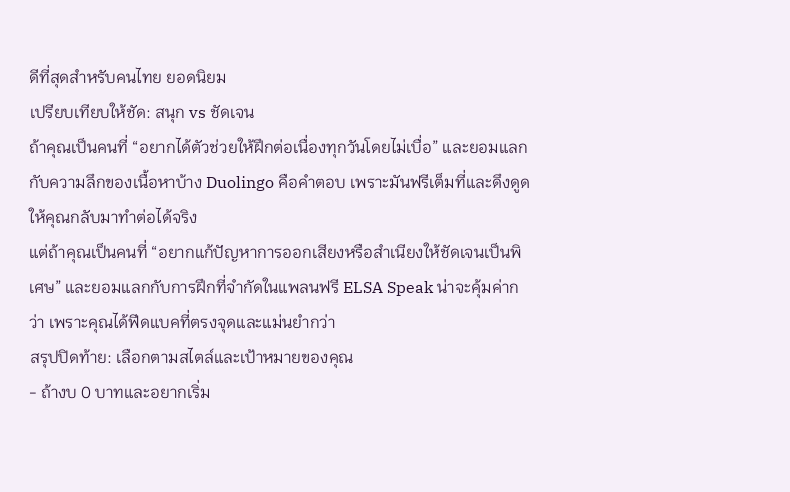ดีที่สุดสำหรับคนไทย ยอดนิยม
เปรียบเทียบให้ชัด: สนุก vs ชัดเจน
ถ้าคุณเป็นคนที่ “อยากได้ตัวช่วยให้ฝึกต่อเนื่องทุกวันโดยไม่เบื่อ” และยอมแลกกับความลึกของเนื้อหาบ้าง Duolingo คือคำตอบ เพราะมันฟรีเต็มที่และดึงดูดให้คุณกลับมาทำต่อได้จริง
แต่ถ้าคุณเป็นคนที่ “อยากแก้ปัญหาการออกเสียงหรือสำเนียงให้ชัดเจนเป็นพิเศษ” และยอมแลกกับการฝึกที่จำกัดในแพลนฟรี ELSA Speak น่าจะคุ้มค่ากว่า เพราะคุณได้ฟีดแบคที่ตรงจุดและแม่นยำกว่า
สรุปปิดท้าย: เลือกตามสไตล์และเป้าหมายของคุณ
- ถ้างบ 0 บาทและอยากเริ่ม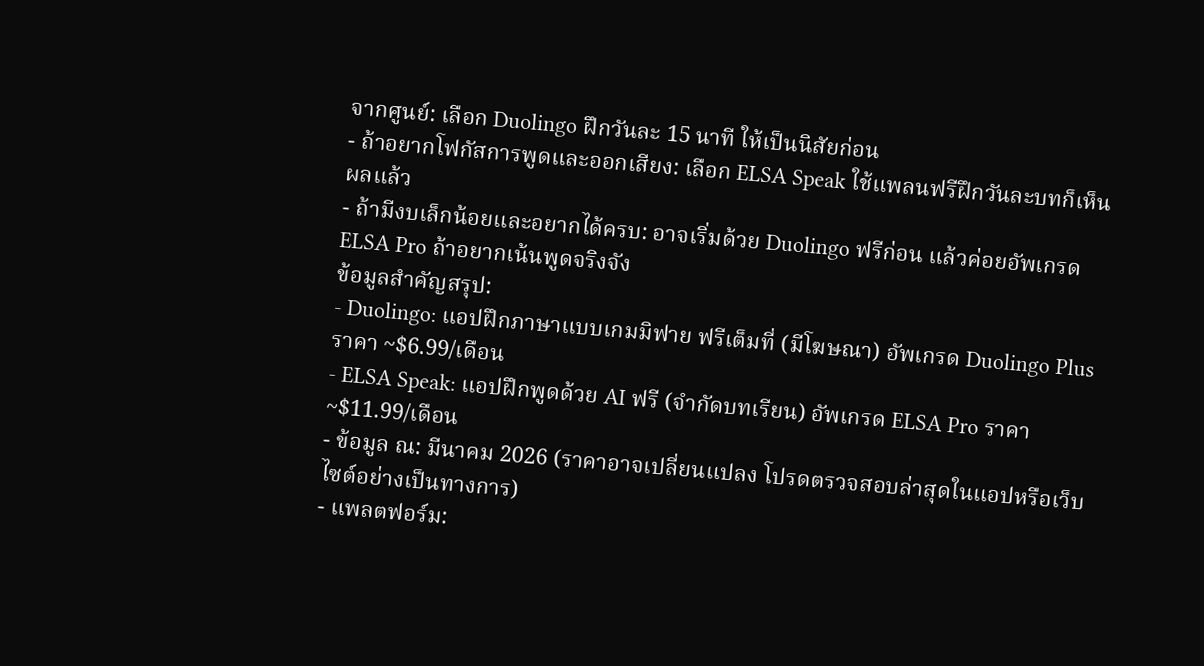จากศูนย์: เลือก Duolingo ฝึกวันละ 15 นาที ให้เป็นนิสัยก่อน
- ถ้าอยากโฟกัสการพูดและออกเสียง: เลือก ELSA Speak ใช้แพลนฟรีฝึกวันละบทก็เห็นผลแล้ว
- ถ้ามีงบเล็กน้อยและอยากได้ครบ: อาจเริ่มด้วย Duolingo ฟรีก่อน แล้วค่อยอัพเกรด ELSA Pro ถ้าอยากเน้นพูดจริงจัง
ข้อมูลสำคัญสรุป:
- Duolingo: แอปฝึกภาษาแบบเกมมิฟาย ฟรีเต็มที่ (มีโฆษณา) อัพเกรด Duolingo Plus ราคา ~$6.99/เดือน
- ELSA Speak: แอปฝึกพูดด้วย AI ฟรี (จำกัดบทเรียน) อัพเกรด ELSA Pro ราคา ~$11.99/เดือน
- ข้อมูล ณ: มีนาคม 2026 (ราคาอาจเปลี่ยนแปลง โปรดตรวจสอบล่าสุดในแอปหรือเว็บไซต์อย่างเป็นทางการ)
- แพลตฟอร์ม: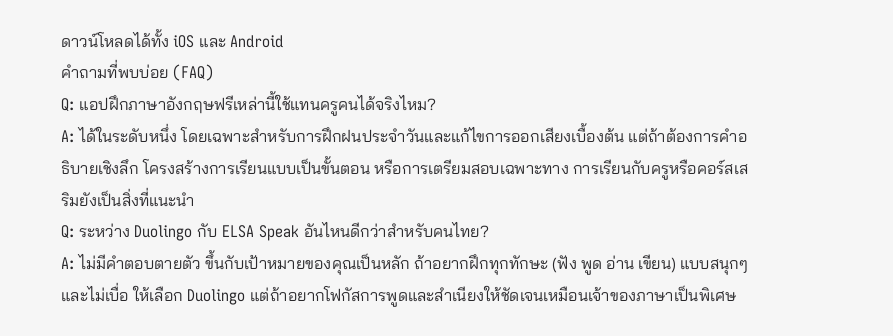ดาวน์โหลดได้ทั้ง iOS และ Android
คำถามที่พบบ่อย (FAQ)
Q: แอปฝึกภาษาอังกฤษฟรีเหล่านี้ใช้แทนครูคนได้จริงไหม?
A: ได้ในระดับหนึ่ง โดยเฉพาะสำหรับการฝึกฝนประจำวันและแก้ไขการออกเสียงเบื้องต้น แต่ถ้าต้องการคำอธิบายเชิงลึก โครงสร้างการเรียนแบบเป็นขั้นตอน หรือการเตรียมสอบเฉพาะทาง การเรียนกับครูหรือคอร์สเสริมยังเป็นสิ่งที่แนะนำ
Q: ระหว่าง Duolingo กับ ELSA Speak อันไหนดีกว่าสำหรับคนไทย?
A: ไม่มีคำตอบตายตัว ขึ้นกับเป้าหมายของคุณเป็นหลัก ถ้าอยากฝึกทุกทักษะ (ฟัง พูด อ่าน เขียน) แบบสนุกๆ และไม่เบื่อ ให้เลือก Duolingo แต่ถ้าอยากโฟกัสการพูดและสำเนียงให้ชัดเจนเหมือนเจ้าของภาษาเป็นพิเศษ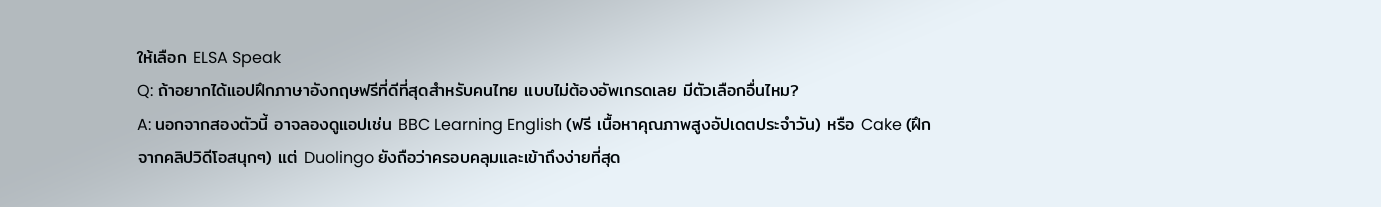ให้เลือก ELSA Speak
Q: ถ้าอยากได้แอปฝึกภาษาอังกฤษฟรีที่ดีที่สุดสำหรับคนไทย แบบไม่ต้องอัพเกรดเลย มีตัวเลือกอื่นไหม?
A: นอกจากสองตัวนี้ อาจลองดูแอปเช่น BBC Learning English (ฟรี เนื้อหาคุณภาพสูงอัปเดตประจำวัน) หรือ Cake (ฝึกจากคลิปวิดีโอสนุกๆ) แต่ Duolingo ยังถือว่าครอบคลุมและเข้าถึงง่ายที่สุด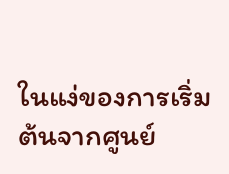ในแง่ของการเริ่มต้นจากศูนย์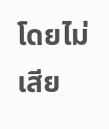โดยไม่เสีย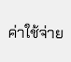ค่าใช้จ่าย